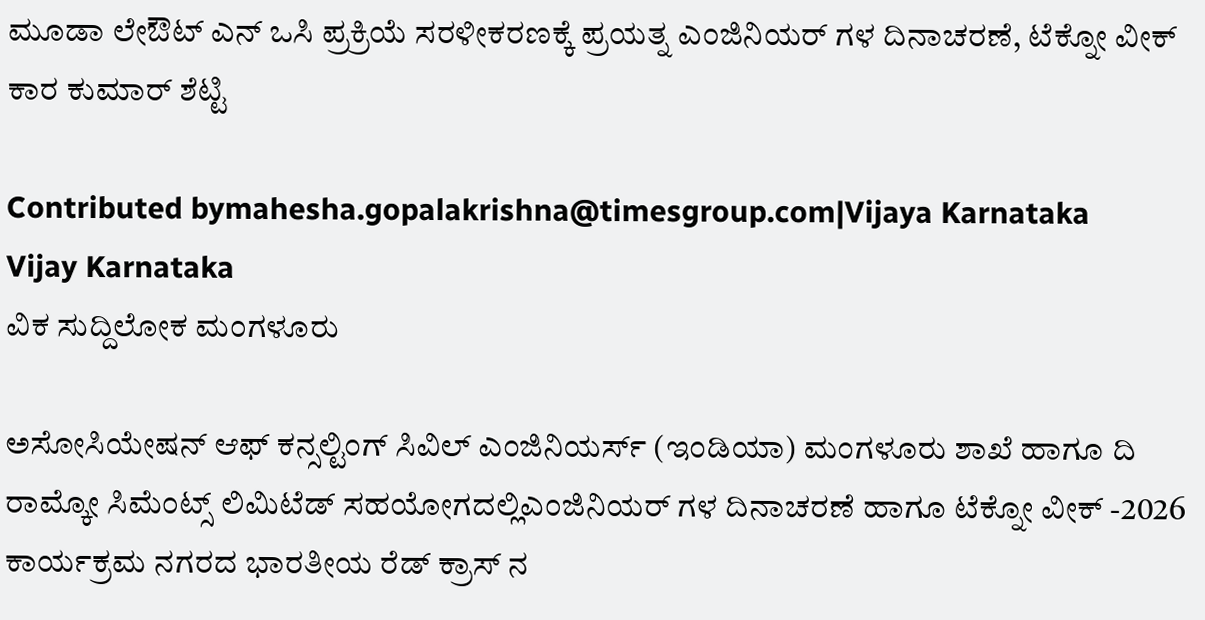ಮೂಡಾ ಲೇಔಟ್ ಎನ್ ಒಸಿ ಪ್ರಕ್ರಿಯೆ ಸರಳೀಕರಣಕ್ಕೆ ಪ್ರಯತ್ನ ಎಂಜಿನಿಯರ್ ಗಳ ದಿನಾಚರಣೆ, ಟೆಕ್ನೋ ವೀಕ್ ಕಾರ ಕುಮಾರ್ ಶೆಟ್ಟಿ

Contributed bymahesha.gopalakrishna@timesgroup.com|Vijaya Karnataka
Vijay Karnataka
ವಿಕ ಸುದ್ದಿಲೋಕ ಮಂಗಳೂರು

ಅಸೋಸಿಯೇಷನ್ ಆಫ್ ಕನ್ಸಲ್ಟಿಂಗ್ ಸಿವಿಲ್ ಎಂಜಿನಿಯರ್ಸ್ (ಇಂಡಿಯಾ) ಮಂಗಳೂರು ಶಾಖೆ ಹಾಗೂ ದಿ ರಾಮ್ಕೋ ಸಿಮೆಂಟ್ಸ್ ಲಿಮಿಟೆಡ್ ಸಹಯೋಗದಲ್ಲಿಎಂಜಿನಿಯರ್ ಗಳ ದಿನಾಚರಣೆ ಹಾಗೂ ಟೆಕ್ನೋ ವೀಕ್ -2026 ಕಾರ್ಯಕ್ರಮ ನಗರದ ಭಾರತೀಯ ರೆಡ್ ಕ್ರಾಸ್ ನ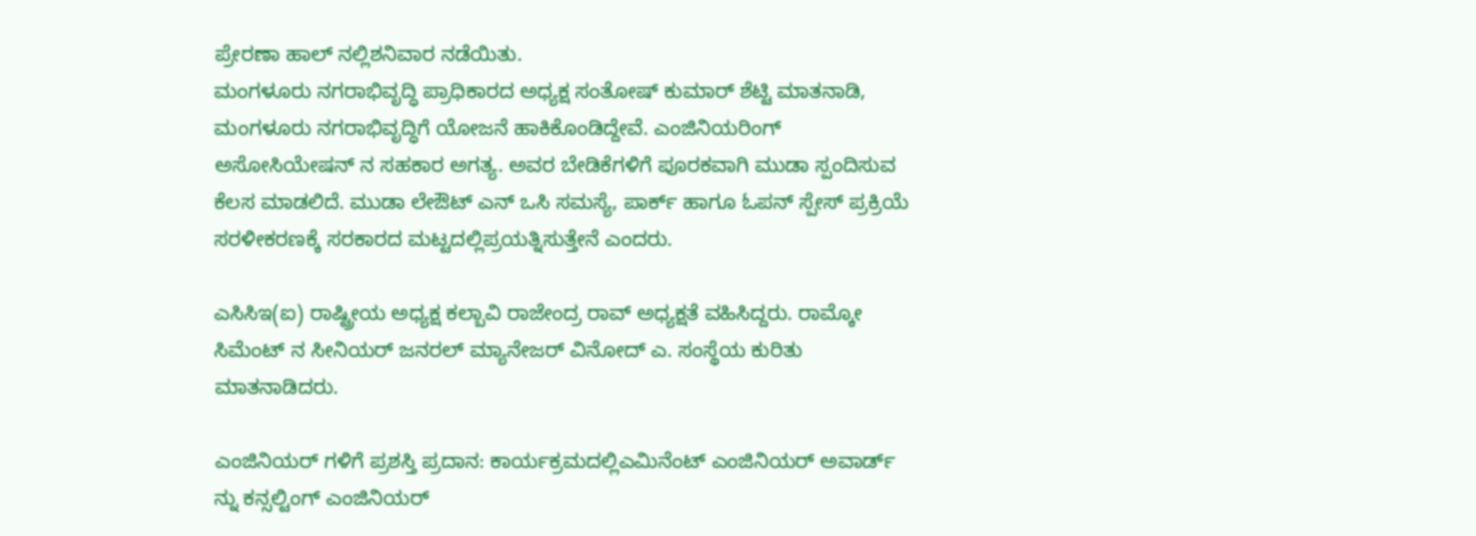ಪ್ರೇರಣಾ ಹಾಲ್ ನಲ್ಲಿಶನಿವಾರ ನಡೆಯಿತು.
ಮಂಗಳೂರು ನಗರಾಭಿವೃದ್ಧಿ ಪ್ರಾಧಿಕಾರದ ಅಧ್ಯಕ್ಷ ಸಂತೋಷ್ ಕುಮಾರ್ ಶೆಟ್ಟಿ ಮಾತನಾಡಿ, ಮಂಗಳೂರು ನಗರಾಭಿವೃದ್ಧಿಗೆ ಯೋಜನೆ ಹಾಕಿಕೊಂಡಿದ್ದೇವೆ. ಎಂಜಿನಿಯರಿಂಗ್ ಅಸೋಸಿಯೇಷನ್ ನ ಸಹಕಾರ ಅಗತ್ಯ. ಅವರ ಬೇಡಿಕೆಗಳಿಗೆ ಪೂರಕವಾಗಿ ಮುಡಾ ಸ್ಪಂದಿಸುವ ಕೆಲಸ ಮಾಡಲಿದೆ. ಮುಡಾ ಲೇಔಟ್ ಎನ್ ಒಸಿ ಸಮಸ್ಯೆ, ಪಾರ್ಕ್ ಹಾಗೂ ಓಪನ್ ಸ್ಪೇಸ್ ಪ್ರಕ್ರಿಯೆ ಸರಳೀಕರಣಕ್ಕೆ ಸರಕಾರದ ಮಟ್ಟದಲ್ಲಿಪ್ರಯತ್ನಿಸುತ್ತೇನೆ ಎಂದರು.

ಎಸಿಸಿಇ(ಐ) ರಾಷ್ಟ್ರೀಯ ಅಧ್ಯಕ್ಷ ಕಲ್ಬಾವಿ ರಾಜೇಂದ್ರ ರಾವ್ ಅಧ್ಯಕ್ಷತೆ ವಹಿಸಿದ್ದರು. ರಾಮ್ಕೋ ಸಿಮೆಂಟ್ ನ ಸೀನಿಯರ್ ಜನರಲ್ ಮ್ಯಾನೇಜರ್ ವಿನೋದ್ ಎ. ಸಂಸ್ಥೆಯ ಕುರಿತು ಮಾತನಾಡಿದರು.

ಎಂಜಿನಿಯರ್ ಗಳಿಗೆ ಪ್ರಶಸ್ತಿ ಪ್ರದಾನ: ಕಾರ್ಯಕ್ರಮದಲ್ಲಿಎಮಿನೆಂಟ್ ಎಂಜಿನಿಯರ್ ಅವಾರ್ಡ್ ನ್ನು ಕನ್ಸಲ್ಟಿಂಗ್ ಎಂಜಿನಿಯರ್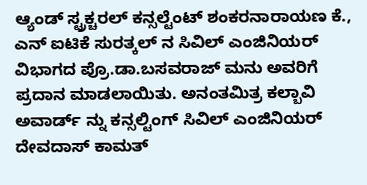ಆ್ಯಂಡ್ ಸ್ಟ್ರಕ್ಚರಲ್ ಕನ್ಸಲ್ಟೆಂಟ್ ಶಂಕರನಾರಾಯಣ ಕೆ., ಎನ್ ಐಟಿಕೆ ಸುರತ್ಕಲ್ ನ ಸಿವಿಲ್ ಎಂಜಿನಿಯರ್ ವಿಭಾಗದ ಪ್ರೊ.ಡಾ.ಬಸವರಾಜ್ ಮನು ಅವರಿಗೆ ಪ್ರದಾನ ಮಾಡಲಾಯಿತು. ಅನಂತಮಿತ್ರ ಕಲ್ಬಾವಿ ಅವಾರ್ಡ್ ನ್ನು ಕನ್ಸಲ್ಟಿಂಗ್ ಸಿವಿಲ್ ಎಂಜಿನಿಯರ್ ದೇವದಾಸ್ ಕಾಮತ್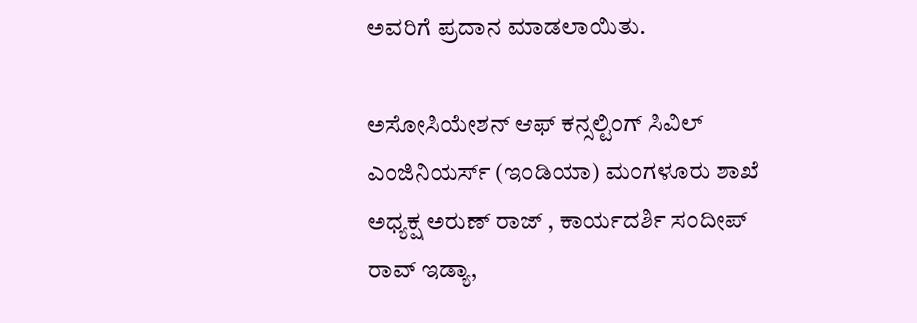ಅವರಿಗೆ ಪ್ರದಾನ ಮಾಡಲಾಯಿತು.

ಅಸೋಸಿಯೇಶನ್ ಆಫ್ ಕನ್ಸಲ್ಟಿಂಗ್ ಸಿವಿಲ್ ಎಂಜಿನಿಯರ್ಸ್ (ಇಂಡಿಯಾ) ಮಂಗಳೂರು ಶಾಖೆ ಅಧ್ಯಕ್ಷ ಅರುಣ್ ರಾಜ್ , ಕಾರ್ಯದರ್ಶಿ ಸಂದೀಪ್ ರಾವ್ ಇಡ್ಯಾ,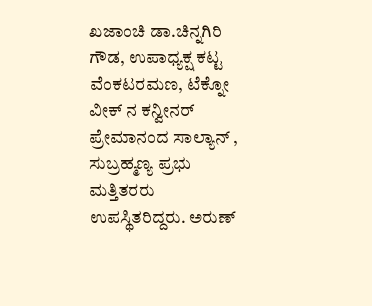ಖಜಾಂಚಿ ಡಾ.ಚಿನ್ನಗಿರಿ ಗೌಡ, ಉಪಾಧ್ಯಕ್ಷ ಕಟ್ಟ ವೆಂಕಟರಮಣ, ಟೆಕ್ನೋ ವೀಕ್ ನ ಕನ್ವೀನರ್ ಪ್ರೇಮಾನಂದ ಸಾಲ್ಯಾನ್ , ಸುಬ್ರಹ್ಮಣ್ಯ ಪ್ರಭು ಮತ್ತಿತರರು ಉಪಸ್ಥಿತರಿದ್ದರು. ಅರುಣ್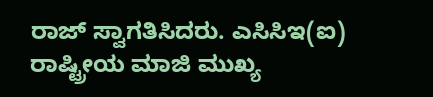ರಾಜ್ ಸ್ವಾಗತಿಸಿದರು. ಎಸಿಸಿಇ(ಐ) ರಾಷ್ಟ್ರೀಯ ಮಾಜಿ ಮುಖ್ಯ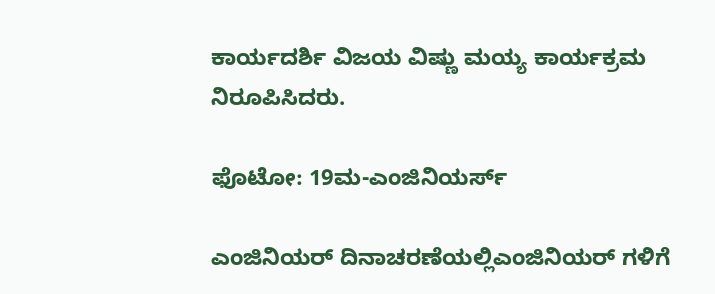ಕಾರ್ಯದರ್ಶಿ ವಿಜಯ ವಿಷ್ಣು ಮಯ್ಯ ಕಾರ್ಯಕ್ರಮ ನಿರೂಪಿಸಿದರು.

ಫೊಟೋ: 19ಮ-ಎಂಜಿನಿಯರ್ಸ್

ಎಂಜಿನಿಯರ್ ದಿನಾಚರಣೆಯಲ್ಲಿಎಂಜಿನಿಯರ್ ಗಳಿಗೆ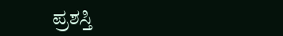ಪ್ರಶಸ್ತಿ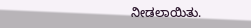ನೀಡಲಾಯಿತು.